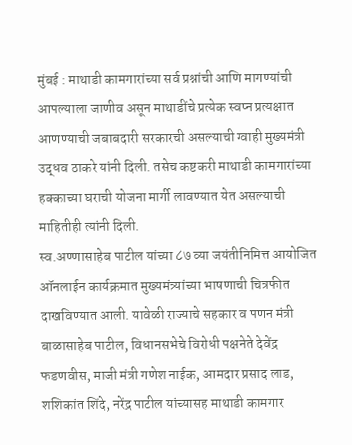मुंबई : माथाडी कामगारांच्या सर्व प्रश्नांची आणि मागण्यांची आपल्याला जाणीव असून माथाडींचे प्रत्येक स्वप्न प्रत्यक्षात आणण्याची जबाबदारी सरकारची असल्याची ग्वाही मुख्यमंत्री उद्धव ठाकरे यांनी दिली. तसेच कष्टकरी माथाडी कामगारांच्या हक्काच्या घराची योजना मार्गी लावण्यात येत असल्याची माहितीही त्यांनी दिली.
स्व.अण्णासाहेब पाटील यांच्या ८७ व्या जयंतीनिमित्त आयोजित ऑनलाईन कार्यक्रमात मुख्यमंत्र्यांच्या भाषणाची चित्रफीत दाखविण्यात आली. यावेळी राज्याचे सहकार व पणन मंत्री बाळासाहेब पाटील, विधानसभेचे विरोधी पक्षनेते देवेंद्र फडणवीस, माजी मंत्री गणेश नाईक, आमदार प्रसाद लाड, शशिकांत शिंदे, नरेंद्र पाटील यांच्यासह माथाडी कामगार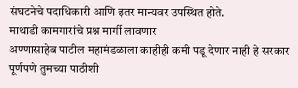संघटनेचे पदाधिकारी आणि इतर मान्यवर उपस्थित होते.
माथाडी कामगारांचे प्रश्न मार्गी लावणार
अण्णासाहेब पाटील महामंडळाला काहीही कमी पडू देणार नाही हे सरकार पूर्णपणे तुमच्या पाठीशी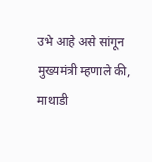उभे आहे असे सांगून मुख्यमंत्री म्हणाले की, माथाडी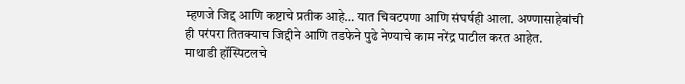म्हणजे जिद्द आणि कष्टाचे प्रतीक आहे… यात चिवटपणा आणि संघर्षही आला. अण्णासाहेबांची ही परंपरा तितक्याच जिद्दीने आणि तडफेने पुढे नेण्याचे काम नरेंद्र पाटील करत आहेत.
माथाडी हॉस्पिटलचे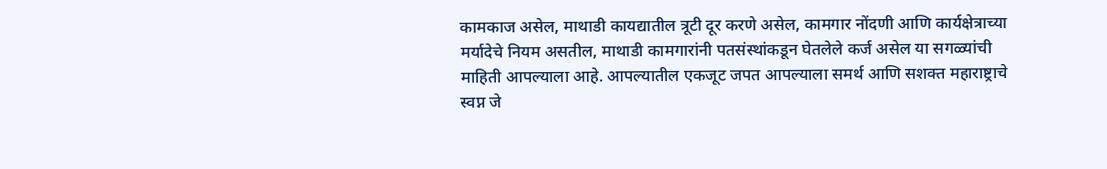कामकाज असेल, माथाडी कायद्यातील त्रूटी दूर करणे असेल, कामगार नोंदणी आणि कार्यक्षेत्राच्या मर्यादेचे नियम असतील, माथाडी कामगारांनी पतसंस्थांकडून घेतलेले कर्ज असेल या सगळ्यांची माहिती आपल्याला आहे. आपल्यातील एकजूट जपत आपल्याला समर्थ आणि सशक्त महाराष्ट्राचे स्वप्न जे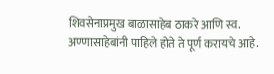शिवसेनाप्रमुख बाळासाहेब ठाकरे आणि स्व. अण्णासाहेबांनी पाहिले होते ते पूर्ण करायचे आहे.